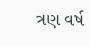ત્રણ વર્ષ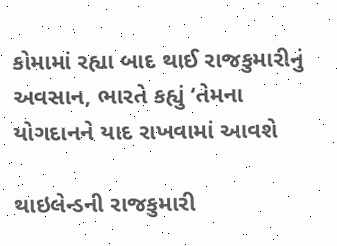કોમામાં રહ્યા બાદ થાઈ રાજકુમારીનું અવસાન, ભારતે કહ્યું ‘તેમના યોગદાનને યાદ રાખવામાં આવશે

થાઇલેન્ડની રાજકુમારી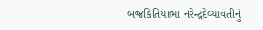બજ્રકિતિયાભા નરેન્દ્રદેવ્યાવતીનું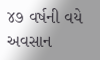૪૭ વર્ષની વયે અવસાન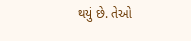થયું છે. તેઓ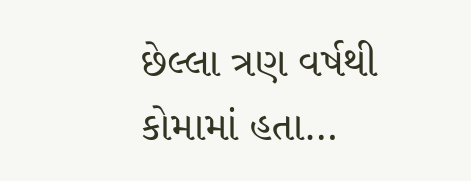છેલ્લા ત્રણ વર્ષથી કોમામાં હતા…